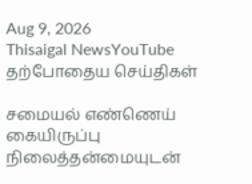Aug 9, 2026
Thisaigal NewsYouTube
தற்போதைய செய்திகள்

சமையல் எண்ணெய் கையிருப்பு நிலைத்தன்மையுடன்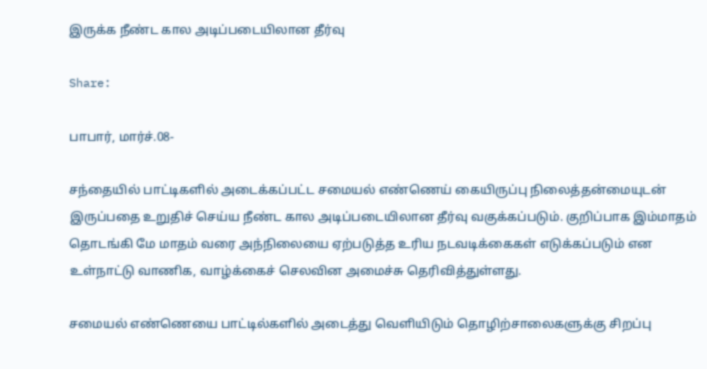இருக்க நீண்ட கால அடிப்படையிலான தீர்வு

Share:

பாபார், மார்ச்.08-

சந்தையில் பாட்டிகளில் அடைக்கப்பட்ட சமையல் எண்ணெய் கையிருப்பு நிலைத்தன்மையுடன் இருப்பதை உறுதிச் செய்ய நீண்ட கால அடிப்படையிலான தீர்வு வகுக்கப்படும். குறிப்பாக இம்மாதம் தொடங்கி மே மாதம் வரை அந்நிலையை ஏற்படுத்த உரிய நடவடிக்கைகள் எடுக்கப்படும் என உள்நாட்டு வாணிக, வாழ்க்கைச் செலவின அமைச்சு தெரிவித்துள்ளது.

சமையல் எண்ணெயை பாட்டில்களில் அடைத்து வெளியிடும் தொழிற்சாலைகளுக்கு சிறப்பு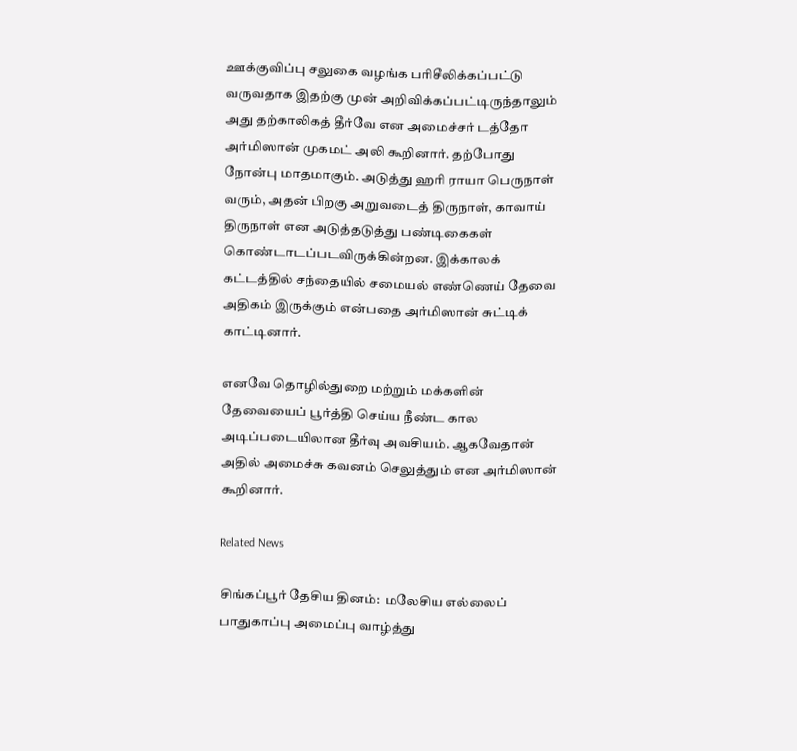ஊக்குவிப்பு சலுகை வழங்க பரிசீலிக்கப்பட்டு வருவதாக இதற்கு முன் அறிவிக்கப்பட்டிருந்தாலும் அது தற்காலிகத் தீர்வே என அமைச்சர் டத்தோ அர்மிஸான் முகமட் அலி கூறினார். தற்போது நோன்பு மாதமாகும். அடுத்து ஹரி ராயா பெருநாள் வரும், அதன் பிறகு அறுவடைத் திருநாள், காவாய் திருநாள் என அடுத்தடுத்து பண்டிகைகள் கொண்டாடப்படவிருக்கின்றன. இக்காலக் கட்டத்தில் சந்தையில் சமையல் எண்ணெய் தேவை அதிகம் இருக்கும் என்பதை அர்மிஸான் சுட்டிக் காட்டினார்.

எனவே தொழில்துறை மற்றும் மக்களின் தேவையைப் பூர்த்தி செய்ய நீண்ட கால அடிப்படையிலான தீர்வு அவசியம். ஆகவேதான் அதில் அமைச்சு கவனம் செலுத்தும் என அர்மிஸான் கூறினார்.

Related News

சிங்கப்பூர் தேசிய தினம்:  மலேசிய எல்லைப் பாதுகாப்பு அமைப்பு வாழ்த்து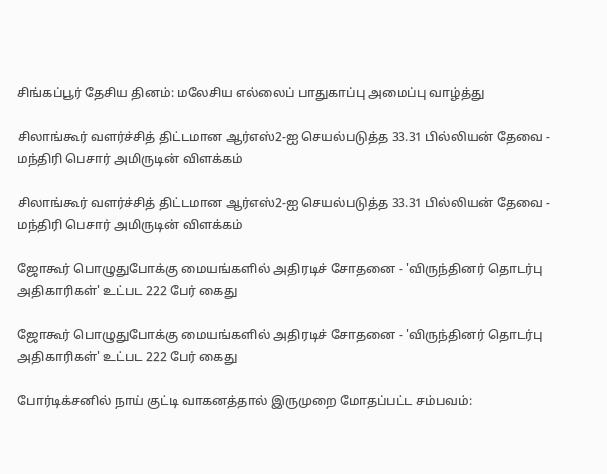சிங்கப்பூர் தேசிய தினம்: மலேசிய எல்லைப் பாதுகாப்பு அமைப்பு வாழ்த்து

சிலாங்கூர் வளர்ச்சித் திட்டமான ஆர்எஸ்2-ஐ செயல்படுத்த 33.31 பில்லியன் தேவை - மந்திரி பெசார் அமிருடின் விளக்கம்

சிலாங்கூர் வளர்ச்சித் திட்டமான ஆர்எஸ்2-ஐ செயல்படுத்த 33.31 பில்லியன் தேவை - மந்திரி பெசார் அமிருடின் விளக்கம்

ஜோகூர் பொழுதுபோக்கு மையங்களில் அதிரடிச் சோதனை - 'விருந்தினர் தொடர்பு அதிகாரிகள்' உட்பட 222 பேர் கைது

ஜோகூர் பொழுதுபோக்கு மையங்களில் அதிரடிச் சோதனை - 'விருந்தினர் தொடர்பு அதிகாரிகள்' உட்பட 222 பேர் கைது

போர்டிக்சனில் நாய் குட்டி வாகனத்தால் இருமுறை மோதப்பட்ட சம்பவம்: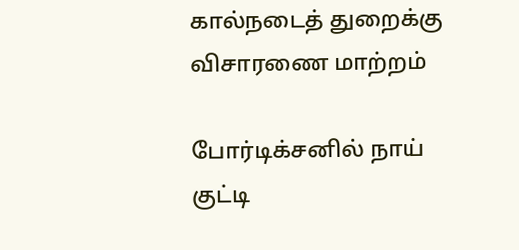கால்நடைத் துறைக்கு விசாரணை மாற்றம்

போர்டிக்சனில் நாய் குட்டி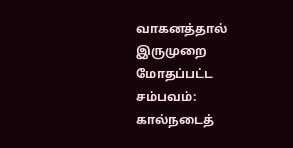வாகனத்தால் இருமுறை மோதப்பட்ட சம்பவம்: கால்நடைத்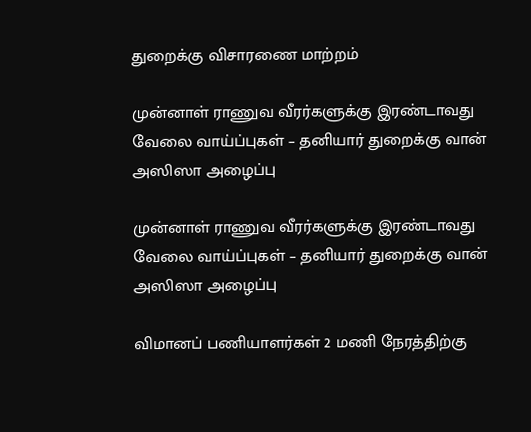துறைக்கு விசாரணை மாற்றம்

முன்னாள் ராணுவ வீரர்களுக்கு இரண்டாவது வேலை வாய்ப்புகள் – தனியார் துறைக்கு வான் அஸிஸா அழைப்பு

முன்னாள் ராணுவ வீரர்களுக்கு இரண்டாவது வேலை வாய்ப்புகள் – தனியார் துறைக்கு வான் அஸிஸா அழைப்பு

விமானப் பணியாளர்கள் 2 மணி நேரத்திற்கு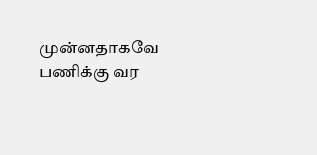முன்னதாகவே பணிக்கு வர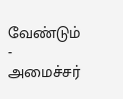வேண்டும் - அமைச்சர்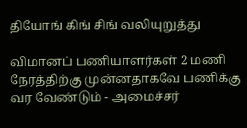தியோங் கிங் சிங் வலியுறுத்து

விமானப் பணியாளர்கள் 2 மணி நேரத்திற்கு முன்னதாகவே பணிக்கு வர வேண்டும் - அமைச்சர்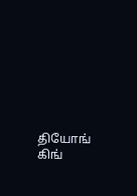தியோங் கிங்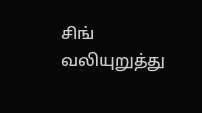சிங் வலியுறுத்து